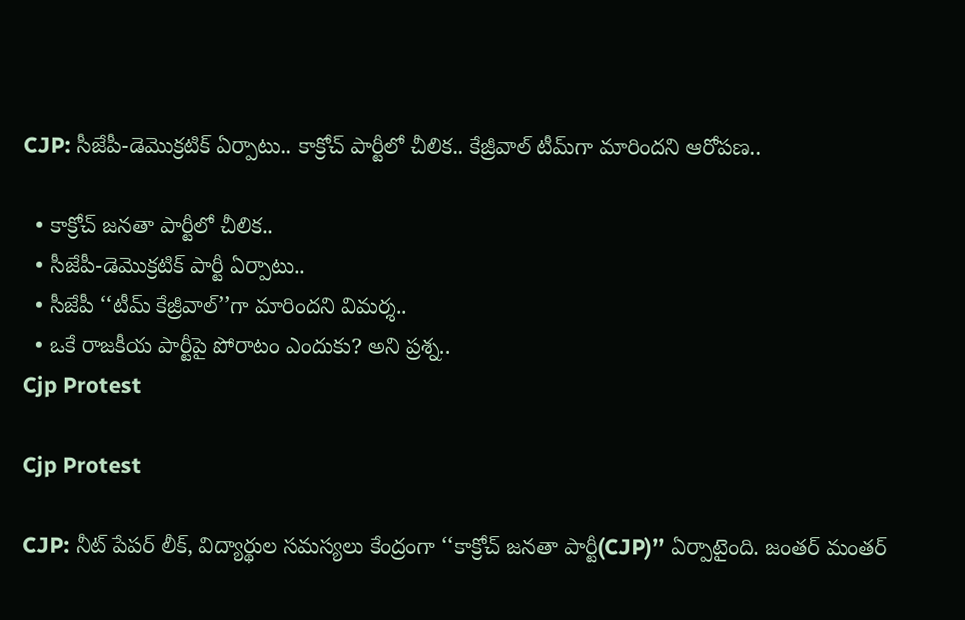CJP: సీజేపీ-డెమొక్రటిక్ ఏర్పాటు.. కాక్రోచ్‌ పార్టీలో చీలిక.. కేజ్రీవాల్ టీమ్‌గా మారిందని ఆరోపణ..

  • కాక్రోచ్ జనతా పార్టీలో చీలిక..
  • సీజేపీ-డెమొక్రటిక్ పార్టీ ఏర్పాటు..
  • సీజేపీ ‘‘టీమ్ కేజ్రీవాల్’’గా మారిందని విమర్శ..
  • ఒకే రాజకీయ పార్టీపై పోరాటం ఎందుకు? అని ప్రశ్న..
Cjp Protest

Cjp Protest

CJP: నీట్ పేపర్ లీక్, విద్యార్థుల సమస్యలు కేంద్రంగా ‘‘కాక్రోచ్ జనతా పార్టీ(CJP)’’ ఏర్పాటైంది. జంతర్ మంతర్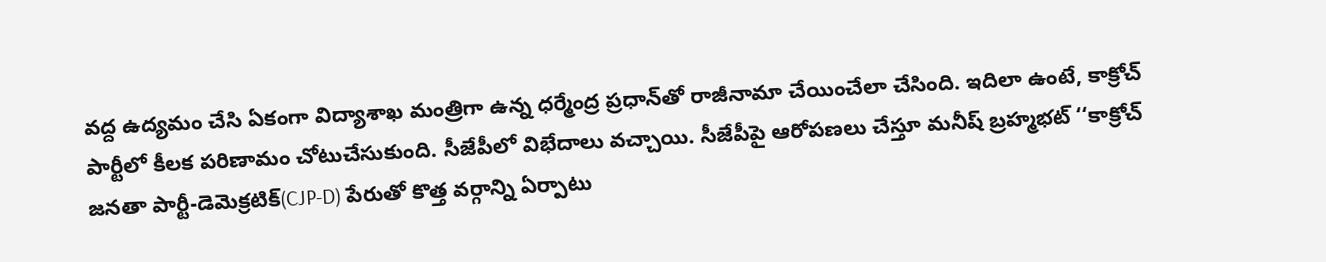వద్ద ఉద్యమం చేసి ఏకంగా విద్యాశాఖ మంత్రిగా ఉన్న ధర్మేంద్ర ప్రధాన్‌తో రాజీనామా చేయించేలా చేసింది. ఇదిలా ఉంటే, కాక్రోచ్ పార్టీలో కీలక పరిణామం చోటుచేసుకుంది. సీజేపీలో విభేదాలు వచ్చాయి. సీజేపీపై ఆరోపణలు చేస్తూ మనీష్ బ్రహ్మభట్ ‘‘కాక్రోచ్ జనతా పార్టీ-డెమెక్రటిక్(CJP-D) పేరుతో కొత్త వర్గాన్ని ఏర్పాటు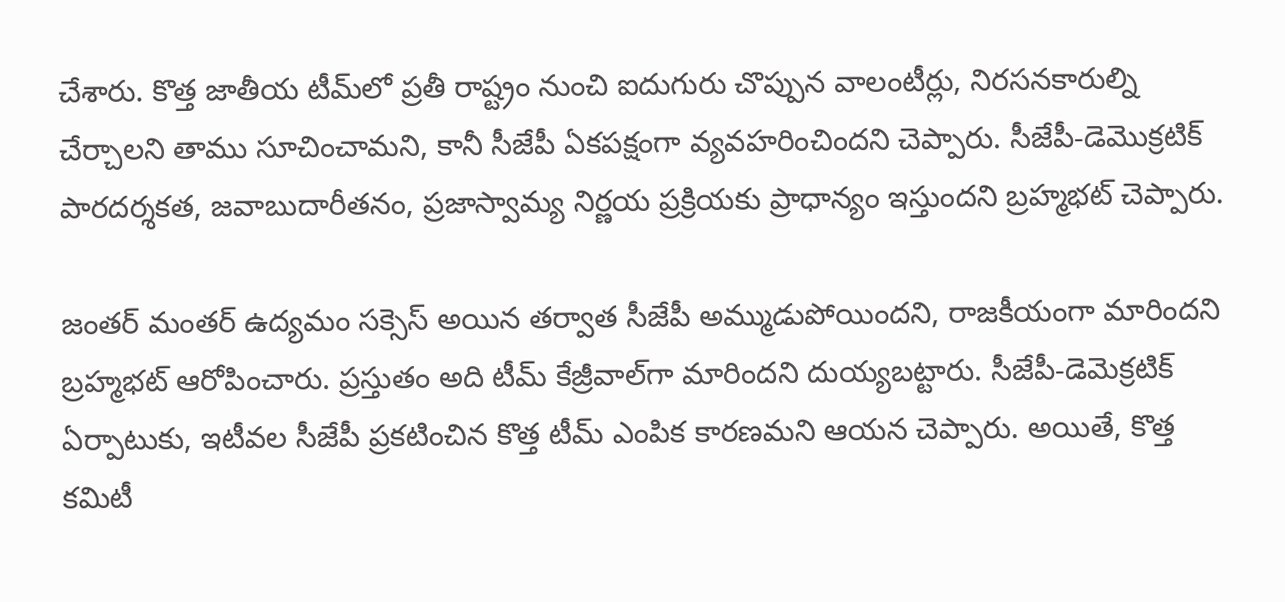చేశారు. కొత్త జాతీయ టీమ్‌లో ప్రతీ రాష్ట్రం నుంచి ఐదుగురు చొప్పున వాలంటీర్లు, నిరసనకారుల్ని చేర్చాలని తాము సూచించామని, కానీ సీజేపీ ఏకపక్షంగా వ్యవహరించిందని చెప్పారు. సీజేపీ-డెమొక్రటిక్ పారదర్శకత, జవాబుదారీతనం, ప్రజాస్వామ్య నిర్ణయ ప్రక్రియకు ప్రాధాన్యం ఇస్తుందని బ్రహ్మభట్ చెప్పారు.

జంతర్ మంతర్ ఉద్యమం సక్సెస్ అయిన తర్వాత సీజేపీ అమ్ముడుపోయిందని, రాజకీయంగా మారిందని బ్రహ్మభట్ ఆరోపించారు. ప్రస్తుతం అది టీమ్ కేజ్రీవాల్‌గా మారిందని దుయ్యబట్టారు. సీజేపీ-డెమెక్రటిక్ ఏర్పాటుకు, ఇటీవల సీజేపీ ప్రకటించిన కొత్త టీమ్ ఎంపిక కారణమని ఆయన చెప్పారు. అయితే, కొత్త కమిటీ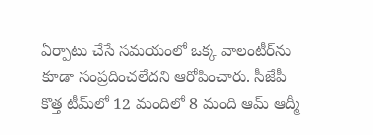ఏర్పాటు చేసే సమయంలో ఒక్క వాలంటీర్‌ను కూడా సంప్రదించలేదని ఆరోపించారు. సీజేపీ కొత్త టీమ్‌లో 12 మందిలో 8 మంది ఆమ్ ఆద్మీ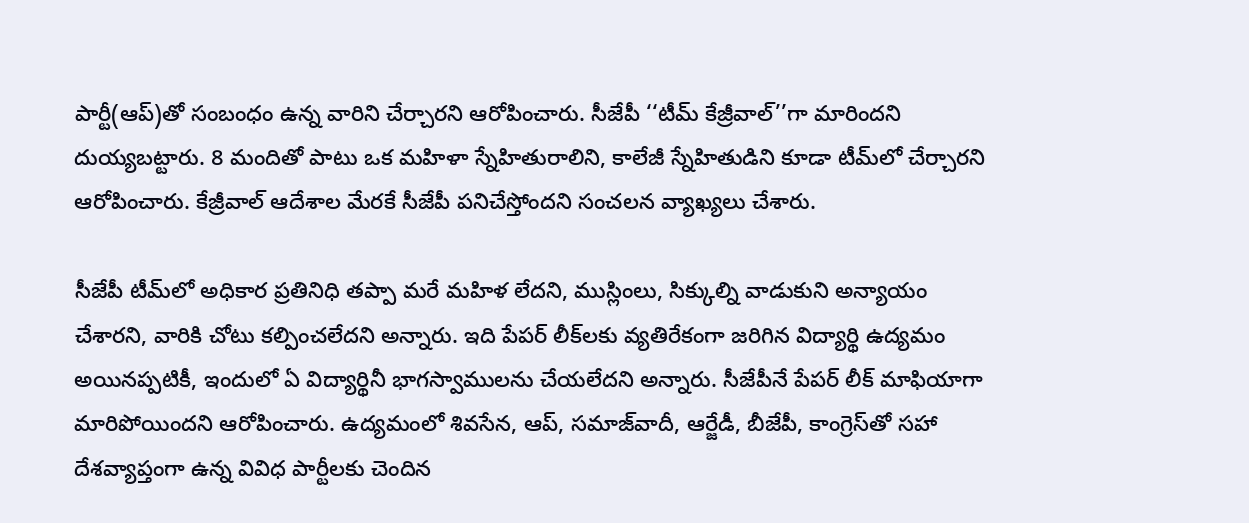పార్టీ(ఆప్)తో సంబంధం ఉన్న వారిని చేర్చారని ఆరోపించారు. సీజేపీ ‘‘టీమ్ కేజ్రీవాల్’’గా మారిందని దుయ్యబట్టారు. 8 మందితో పాటు ఒక మహిళా స్నేహితురాలిని, కాలేజీ స్నేహితుడిని కూడా టీమ్‌లో చేర్చారని ఆరోపించారు. కేజ్రీవాల్ ఆదేశాల మేరకే సీజేపీ పనిచేస్తోందని సంచలన వ్యాఖ్యలు చేశారు.

సీజేపీ టీమ్‌లో అధికార ప్రతినిధి తప్పా మరే మహిళ లేదని, ముస్లింలు, సిక్కుల్ని వాడుకుని అన్యాయం చేశారని, వారికి చోటు కల్పించలేదని అన్నారు. ఇది పేపర్ లీక్‌లకు వ్యతిరేకంగా జరిగిన విద్యార్థి ఉద్యమం అయినప్పటికీ, ఇందులో ఏ విద్యార్థినీ భాగస్వాములను చేయలేదని అన్నారు. సీజేపీనే పేపర్ లీక్ మాఫియాగా మారిపోయిందని ఆరోపించారు. ఉద్యమంలో శివసేన, ఆప్, సమాజ్‌వాదీ, ఆర్జేడీ, బీజేపీ, కాంగ్రెస్‌తో సహా దేశవ్యాప్తంగా ఉన్న వివిధ పార్టీలకు చెందిన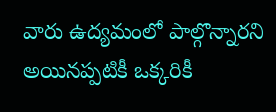వారు ఉద్యమంలో పాల్గొన్నారని అయినప్పటికీ ఒక్కరికీ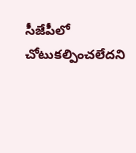సీజేపీలో చోటుకల్పించలేదని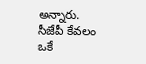అన్నారు. సీజేపీ కేవలం ఒకే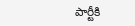పార్టీకి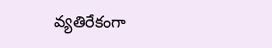వ్యతిరేకంగా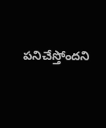పనిచేస్తోందని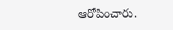ఆరోపించారు.